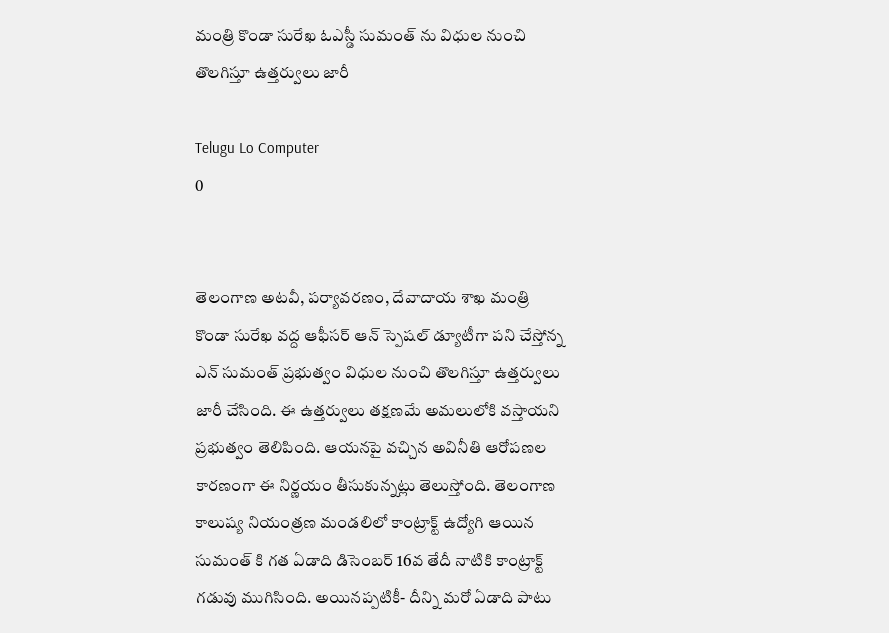మంత్రి కొండా సురేఖ ఓఎస్డీ సుమంత్ ను విధుల నుంచి తొలగిస్తూ ఉత్తర్వులు జారీ

Telugu Lo Computer
0


తెలంగాణ అటవీ, పర్యావరణం, దేవాదాయ శాఖ మంత్రి కొండా సురేఖ వద్ద ఆఫీసర్ ఆన్ స్పెషల్ డ్యూటీగా పని చేస్తోన్న ఎన్ సుమంత్ ప్రభుత్వం విధుల నుంచి తొలగిస్తూ ఉత్తర్వులు జారీ చేసింది. ఈ ఉత్తర్వులు తక్షణమే అమలులోకి వస్తాయని ప్రభుత్వం తెలిపింది. ఆయనపై వచ్చిన అవినీతి ఆరోపణల కారణంగా ఈ నిర్ణయం తీసుకున్నట్లు తెలుస్తోంది. తెలంగాణ కాలుష్య నియంత్రణ మండలిలో కాంట్రాక్ట్ ఉద్యోగి ఆయిన సుమంత్ కి గత ఏడాది డిసెంబర్ 16వ తేదీ నాటికి కాంట్రాక్ట్ గడువు ముగిసింది. అయినప్పటికీ- దీన్ని మరో ఏడాది పాటు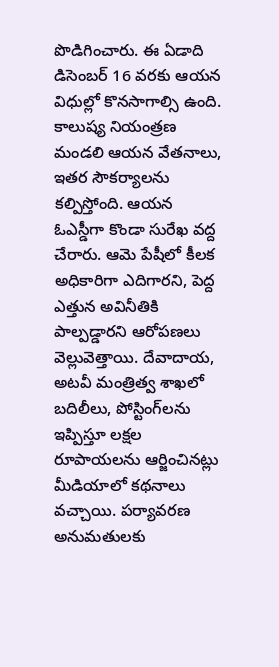పొడిగించారు. ఈ ఏడాది డిసెంబర్ 16 వరకు ఆయన విధుల్లో కొనసాగాల్సి ఉంది. కాలుష్య నియంత్రణ మండలి ఆయన వేతనాలు, ఇతర సౌకర్యాలను కల్పిస్తోంది. ఆయన ఓఎస్డీగా కొండా సురేఖ వద్ద చేరారు. ఆమె పేషీలో కీలక అధికారిగా ఎదిగారని, పెద్ద ఎత్తున అవినీతికి పాల్పడ్డారని ఆరోపణలు వెల్లువెత్తాయి. దేవాదాయ, అటవీ మంత్రిత్వ శాఖలో బదిలీలు, పోస్టింగ్‌లను ఇప్పిస్తూ లక్షల రూపాయలను ఆర్జించినట్లు మీడియాలో కథనాలు వచ్చాయి. పర్యావరణ అనుమతులకు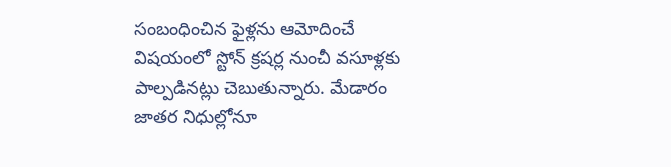సంబంధించిన ఫైళ్లను ఆమోదించే విషయంలో స్టోన్ క్రషర్ల నుంచీ వసూళ్లకు పాల్పడినట్లు చెబుతున్నారు. మేడారం జాతర నిధుల్లోనూ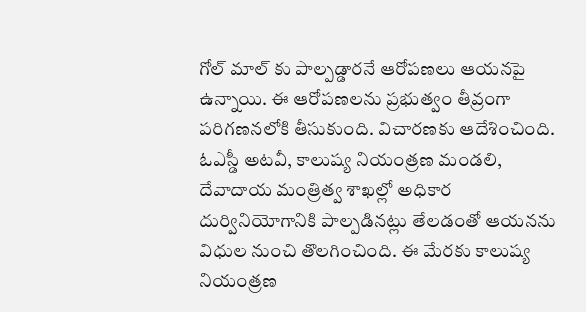గోల్ మాల్ కు పాల్పడ్డారనే ఆరోపణలు ఆయనపై ఉన్నాయి. ఈ ఆరోపణలను ప్రభుత్వం తీవ్రంగా పరిగణనలోకి తీసుకుంది. విచారణకు ఆదేశించింది. ఓఎస్డీ అటవీ, కాలుష్య నియంత్రణ మండలి, దేవాదాయ మంత్రిత్వ శాఖల్లో అధికార దుర్వినియోగానికి పాల్పడినట్లు తేలడంతో ఆయనను విధుల నుంచి తొలగించింది. ఈ మేరకు కాలుష్య నియంత్రణ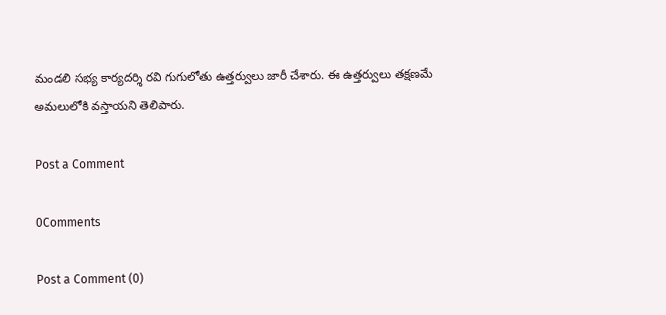మండలి సభ్య కార్యదర్శి రవి గుగులోతు ఉత్తర్వులు జారీ చేశారు. ఈ ఉత్తర్వులు తక్షణమే అమలులోకి వస్తాయని తెలిపారు.

Post a Comment

0Comments

Post a Comment (0)